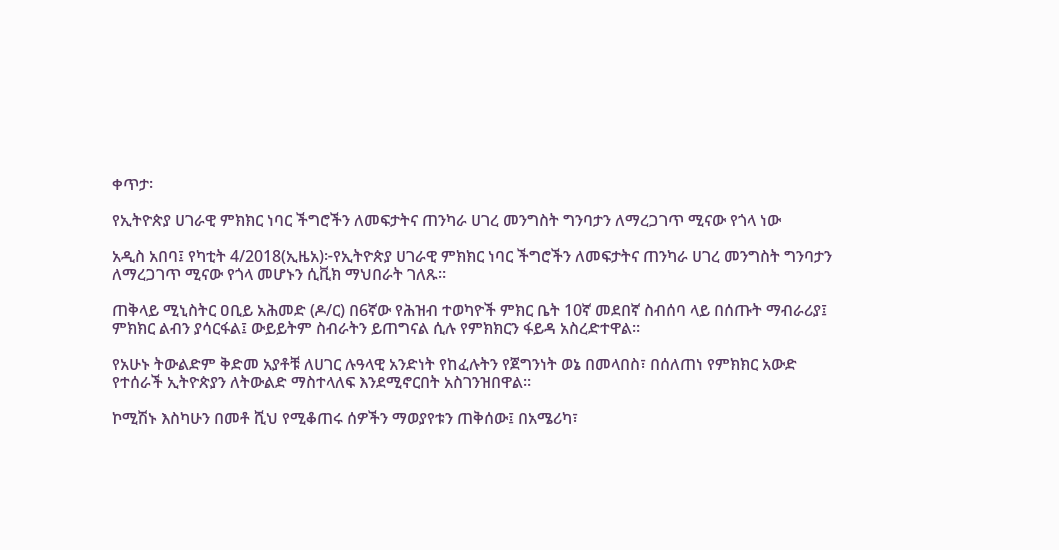ቀጥታ፡

የኢትዮጵያ ሀገራዊ ምክክር ነባር ችግሮችን ለመፍታትና ጠንካራ ሀገረ መንግስት ግንባታን ለማረጋገጥ ሚናው የጎላ ነው

አዲስ አበባ፤ የካቲት 4/2018(ኢዜአ)፦የኢትዮጵያ ሀገራዊ ምክክር ነባር ችግሮችን ለመፍታትና ጠንካራ ሀገረ መንግስት ግንባታን ለማረጋገጥ ሚናው የጎላ መሆኑን ሲቪክ ማህበራት ገለጹ።

ጠቅላይ ሚኒስትር ዐቢይ አሕመድ (ዶ/ር) በ6ኛው የሕዝብ ተወካዮች ምክር ቤት 10ኛ መደበኛ ስብሰባ ላይ በሰጡት ማብራሪያ፤ ምክክር ልብን ያሳርፋል፤ ውይይትም ስብራትን ይጠግናል ሲሉ የምክክርን ፋይዳ አስረድተዋል።

የአሁኑ ትውልድም ቅድመ አያቶቹ ለሀገር ሉዓላዊ አንድነት የከፈሉትን የጀግንነት ወኔ በመላበስ፣ በሰለጠነ የምክክር አውድ የተሰራች ኢትዮጵያን ለትውልድ ማስተላለፍ እንደሚኖርበት አስገንዝበዋል።

ኮሚሽኑ እስካሁን በመቶ ሺህ የሚቆጠሩ ሰዎችን ማወያየቱን ጠቅሰው፤ በአሜሪካ፣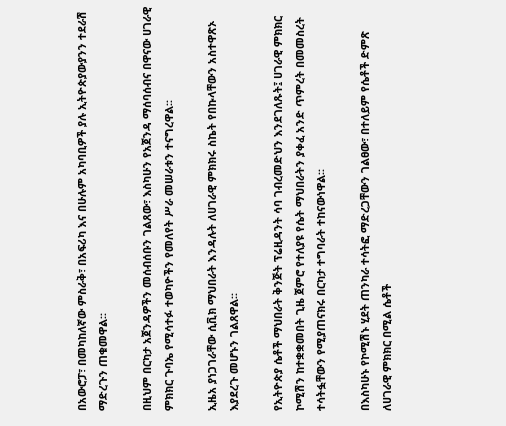በአውሮፓ፣ በመካከለኛው ምስራቅ፣ በአፍሪካ እና በሁሉም አካባቢዎች ያሉ ኢትዮጵያውያንን ተደራሽ ማድረጉን ጠቁመዋል፡፡

በዚህም በርካታ አጀንዳዎችን መሰብሰቡን ገልጸው፣ እስካሁን የአጀንዳ ማሰባሰብና በዋናው ሀገራዊ ምክክር ጉባኤ የሚሳተፉ ተወካዮችን የመለየት ሥራ መሠራቱን ተናግረዋል፡፡

ኢዜአ ያነጋገራቸው ሲቪክ ማህበራት እንዳሉት ለሀገራዊ ምክክሩ ስኬት የበኩላቸውን አስተዋጽኦ እያደረጉ መሆኑን ገልጸዋል፡፡

የኢትዮጵያ ሴቶች ማህበራት ቅንጅት ፕሬዚዳንት ሳባ ገብረመድህን እንደገለጹት፤ ሀገራዊ ምክክር ኮሚሽን ከተቋቋመበት ጊዜ ጀምሮ የተለያዩ የሴት ማህበራትን ያቀፈ አንድ ጥምረት በመመስረት ተሳትፏቸውን የሚያጠናክሩ በርካታ ተግባራት ተከናውነዋል፡፡

በእስካሁኑ የኮሚሽኑ ሂደት ጠንካራ ተሳትፎ ማድረጋቸውን ገልፀው፣ በተለይም የሴቶች ድምጽ ለሀገራዊ ምክክር በሚል ሴቶች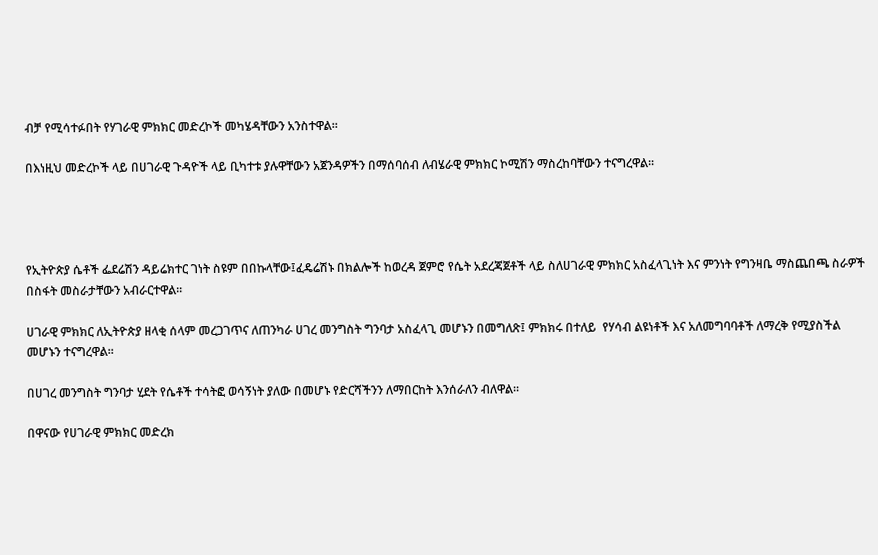ብቻ የሚሳተፉበት የሃገራዊ ምክክር መድረኮች መካሄዳቸውን አንስተዋል።

በእነዚህ መድረኮች ላይ በሀገራዊ ጉዳዮች ላይ ቢካተቱ ያሉዋቸውን አጀንዳዎችን በማሰባሰብ ለብሄራዊ ምክክር ኮሚሽን ማስረከባቸውን ተናግረዋል፡፡




የኢትዮጵያ ሴቶች ፌደሬሽን ዳይሬክተር ገነት ስዩም በበኩላቸው፤ፈዴሬሽኑ በክልሎች ከወረዳ ጀምሮ የሴት አደረጃጀቶች ላይ ስለሀገራዊ ምክክር አስፈላጊነት እና ምንነት የግንዛቤ ማስጨበጫ ስራዎች በስፋት መስራታቸውን አብራርተዋል፡፡

ሀገራዊ ምክክር ለኢትዮጵያ ዘላቂ ሰላም መረጋገጥና ለጠንካራ ሀገረ መንግስት ግንባታ አስፈላጊ መሆኑን በመግለጽ፤ ምክክሩ በተለይ  የሃሳብ ልዩነቶች እና አለመግባባቶች ለማረቅ የሚያስችል መሆኑን ተናግረዋል፡፡

በሀገረ መንግስት ግንባታ ሂደት የሴቶች ተሳትፎ ወሳኝነት ያለው በመሆኑ የድርሻችንን ለማበርከት እንሰራለን ብለዋል።

በዋናው የሀገራዊ ምክክር መድረክ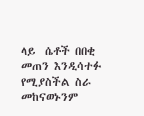ላይ  ሴቶች በበቂ መጠን እንዲሳተፉ የሚያስችል ስራ መከናወኑንም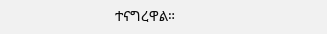ተናግረዋል።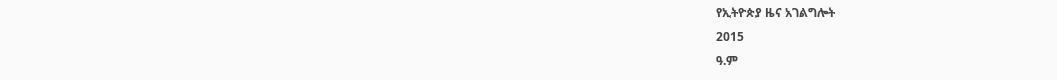የኢትዮጵያ ዜና አገልግሎት
2015
ዓ.ም